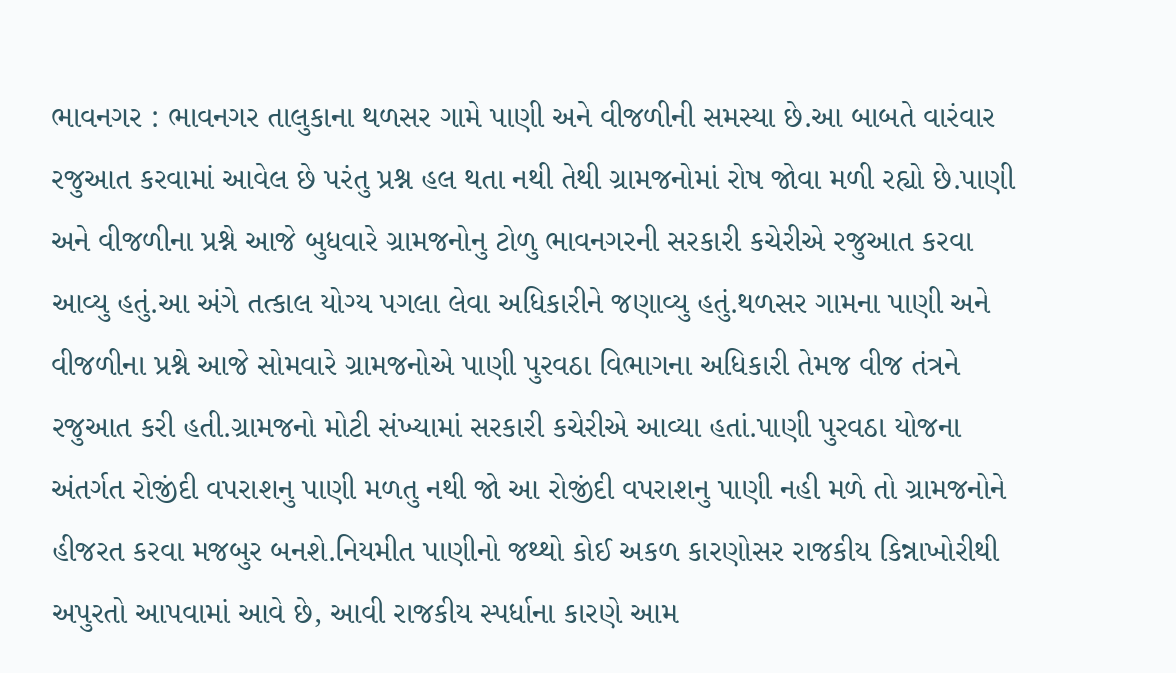ભાવનગર : ભાવનગર તાલુકાના થળસર ગામે પાણી અને વીજળીની સમસ્યા છે.આ બાબતે વારંવાર રજુઆત કરવામાં આવેલ છે પરંતુ પ્રશ્ન હલ થતા નથી તેથી ગ્રામજનોમાં રોષ જોવા મળી રહ્યો છે.પાણી અને વીજળીના પ્રશ્ને આજે બુધવારે ગ્રામજનોનુ ટોળુ ભાવનગરની સરકારી કચેરીએ રજુઆત કરવા આવ્યુ હતું.આ અંગે તત્કાલ યોગ્ય પગલા લેવા અધિકારીને જણાવ્યુ હતું.થળસર ગામના પાણી અને વીજળીના પ્રશ્ને આજે સોમવારે ગ્રામજનોએ પાણી પુરવઠા વિભાગના અધિકારી તેમજ વીજ તંત્રને રજુઆત કરી હતી.ગ્રામજનો મોટી સંખ્યામાં સરકારી કચેરીએ આવ્યા હતાં.પાણી પુરવઠા યોજના અંતર્ગત રોજીંદી વપરાશનુ પાણી મળતુ નથી જો આ રોજીંદી વપરાશનુ પાણી નહી મળે તો ગ્રામજનોને હીજરત કરવા મજબુર બનશે.નિયમીત પાણીનો જથ્થો કોઈ અકળ કારણોસર રાજકીય કિન્નાખોરીથી અપુરતો આપવામાં આવે છે, આવી રાજકીય સ્પર્ધાના કારણે આમ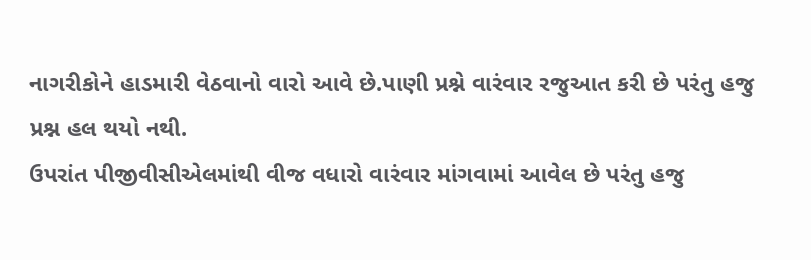નાગરીકોને હાડમારી વેઠવાનો વારો આવે છે.પાણી પ્રશ્ને વારંવાર રજુઆત કરી છે પરંતુ હજુ પ્રશ્ન હલ થયો નથી.
ઉપરાંત પીજીવીસીએલમાંથી વીજ વધારો વારંવાર માંગવામાં આવેલ છે પરંતુ હજુ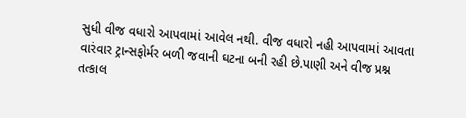સુધી વીજ વધારો આપવામાં આવેલ નથી. વીજ વધારો નહી આપવામાં આવતા વારંવાર ટ્રાન્સફોર્મર બળી જવાની ઘટના બની રહી છે.પાણી અને વીજ પ્રશ્ન તત્કાલ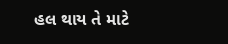હલ થાય તે માટે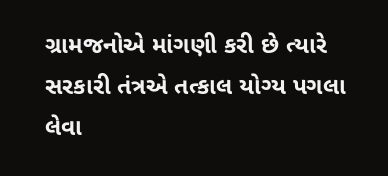ગ્રામજનોએ માંગણી કરી છે ત્યારે સરકારી તંત્રએ તત્કાલ યોગ્ય પગલા લેવા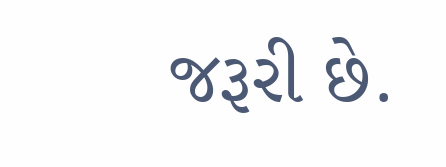જરૂરી છે.